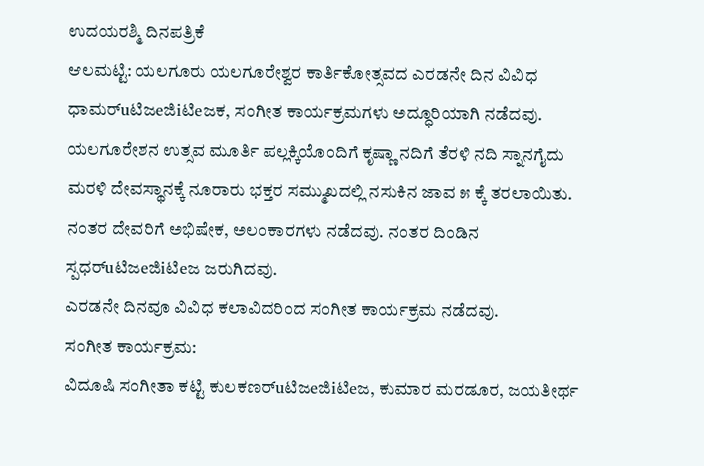ಉದಯರಶ್ಮಿ ದಿನಪತ್ರಿಕೆ
ಆಲಮಟ್ಟಿ: ಯಲಗೂರು ಯಲಗೂರೇಶ್ವರ ಕಾರ್ತಿಕೋತ್ಸವದ ಎರಡನೇ ದಿನ ವಿವಿಧ ಧಾಮರ್uಟಿಜeಜಿiಟಿeಜಕ, ಸಂಗೀತ ಕಾರ್ಯಕ್ರಮಗಳು ಅದ್ಧೂರಿಯಾಗಿ ನಡೆದವು.
ಯಲಗೂರೇಶನ ಉತ್ಸವ ಮೂರ್ತಿ ಪಲ್ಲಕ್ಕಿಯೊಂದಿಗೆ ಕೃಷ್ಣಾ ನದಿಗೆ ತೆರಳಿ ನದಿ ಸ್ನಾನಗೈದು ಮರಳಿ ದೇವಸ್ಥಾನಕ್ಕೆ ನೂರಾರು ಭಕ್ತರ ಸಮ್ಮುಖದಲ್ಲಿ ನಸುಕಿನ ಜಾವ ೫ ಕ್ಕೆ ತರಲಾಯಿತು. ನಂತರ ದೇವರಿಗೆ ಅಭಿಷೇಕ, ಅಲಂಕಾರಗಳು ನಡೆದವು. ನಂತರ ದಿಂಡಿನ ಸ್ಪಧರ್uಟಿಜeಜಿiಟಿeಜ ಜರುಗಿದವು.
ಎರಡನೇ ದಿನವೂ ವಿವಿಧ ಕಲಾವಿದರಿಂದ ಸಂಗೀತ ಕಾರ್ಯಕ್ರಮ ನಡೆದವು.
ಸಂಗೀತ ಕಾರ್ಯಕ್ರಮ:
ವಿದೂಷಿ ಸಂಗೀತಾ ಕಟ್ಟಿ ಕುಲಕಣರ್uಟಿಜeಜಿiಟಿeಜ, ಕುಮಾರ ಮರಡೂರ, ಜಯತೀರ್ಥ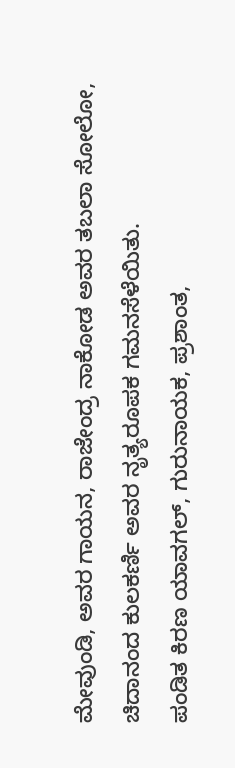ಮೇವುಂಡಿ, ಅವರ ಗಾಯನ, ರಾಜೇಂದ್ರ ನಾಕೋಡ ಅವರ ತಬಲಾ ಸೋಲೋ, ಚಿದಾನಂದ ಕುಲಕರ್ಣಿ ಅವರ ನೃತ್ಯರೂಪಕ ಗಮನಸೆಳೆಯಿತು.
ಪಂಡಿತ ಕಿರಣ ಯಾವಗಲ್, ಗುರುನಾಯಕ, ಪ್ರಶಾಂತ,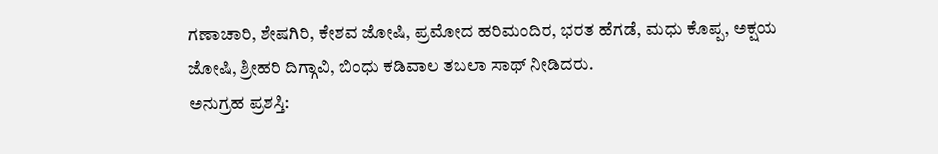ಗಣಾಚಾರಿ, ಶೇಷಗಿರಿ, ಕೇಶವ ಜೋಷಿ, ಪ್ರಮೋದ ಹರಿಮಂದಿರ, ಭರತ ಹೆಗಡೆ, ಮಧು ಕೊಪ್ಪ, ಅಕ್ಷಯ ಜೋಷಿ, ಶ್ರೀಹರಿ ದಿಗ್ಗಾವಿ, ಬಿಂಧು ಕಡಿವಾಲ ತಬಲಾ ಸಾಥ್ ನೀಡಿದರು.
ಅನುಗ್ರಹ ಪ್ರಶಸ್ತಿ: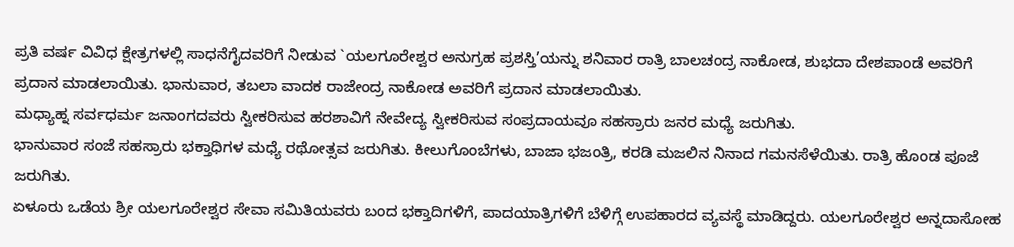ಪ್ರತಿ ವರ್ಷ ವಿವಿಧ ಕ್ಷೇತ್ರಗಳಲ್ಲಿ ಸಾಧನೆಗೈದವರಿಗೆ ನೀಡುವ `ಯಲಗೂರೇಶ್ವರ ಅನುಗ್ರಹ ಪ್ರಶಸ್ತಿ’ಯನ್ನು ಶನಿವಾರ ರಾತ್ರಿ ಬಾಲಚಂದ್ರ ನಾಕೋಡ, ಶುಭದಾ ದೇಶಪಾಂಡೆ ಅವರಿಗೆ ಪ್ರದಾನ ಮಾಡಲಾಯಿತು. ಭಾನುವಾರ, ತಬಲಾ ವಾದಕ ರಾಜೇಂದ್ರ ನಾಕೋಡ ಅವರಿಗೆ ಪ್ರದಾನ ಮಾಡಲಾಯಿತು.
ಮಧ್ಯಾಹ್ನ ಸರ್ವಧರ್ಮ ಜನಾಂಗದವರು ಸ್ವೀಕರಿಸುವ ಹರಶಾವಿಗೆ ನೇವೇದ್ಯ ಸ್ವೀಕರಿಸುವ ಸಂಪ್ರದಾಯವೂ ಸಹಸ್ರಾರು ಜನರ ಮಧ್ಯೆ ಜರುಗಿತು.
ಭಾನುವಾರ ಸಂಜೆ ಸಹಸ್ರಾರು ಭಕ್ತಾಧಿಗಳ ಮಧ್ಯೆ ರಥೋತ್ಸವ ಜರುಗಿತು. ಕೀಲುಗೊಂಬೆಗಳು, ಬಾಜಾ ಭಜಂತ್ರಿ, ಕರಡಿ ಮಜಲಿನ ನಿನಾದ ಗಮನಸೆಳೆಯಿತು. ರಾತ್ರಿ ಹೊಂಡ ಪೂಜೆ ಜರುಗಿತು.
ಏಳೂರು ಒಡೆಯ ಶ್ರೀ ಯಲಗೂರೇಶ್ವರ ಸೇವಾ ಸಮಿತಿಯವರು ಬಂದ ಭಕ್ತಾದಿಗಳಿಗೆ, ಪಾದಯಾತ್ರಿಗಳಿಗೆ ಬೆಳಿಗ್ಗೆ ಉಪಹಾರದ ವ್ಯವಸ್ಥೆ ಮಾಡಿದ್ದರು. ಯಲಗೂರೇಶ್ವರ ಅನ್ನದಾಸೋಹ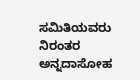ಸಮಿತಿಯವರು ನಿರಂತರ ಅನ್ನದಾಸೋಹ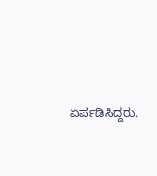ಏರ್ಪಡಿಸಿದ್ದರು.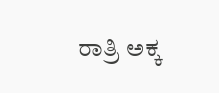ರಾತ್ರಿ ಅಕ್ಕ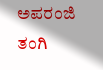ಅಪರಂಜಿ ತಂಗಿ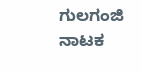ಗುಲಗಂಜಿ ನಾಟಕ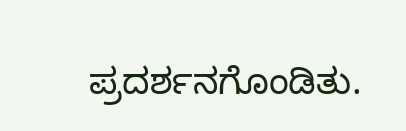ಪ್ರದರ್ಶನಗೊಂಡಿತು.